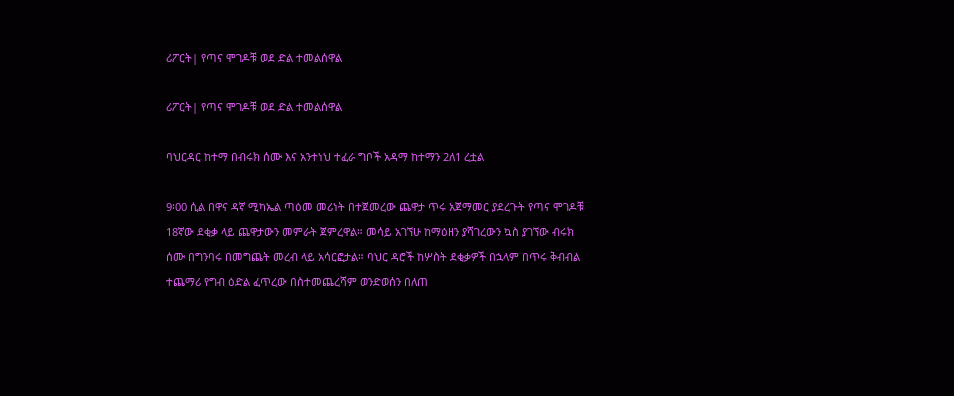ሪፖርት| የጣና ሞገዶቹ ወደ ድል ተመልሰዋል

ሪፖርት| የጣና ሞገዶቹ ወደ ድል ተመልሰዋል

ባህርዳር ከተማ በብሩክ ሰሙ እና አንተነህ ተፈራ ግቦች አዳማ ከተማን 2ለ1 ረቷል

9፡00 ሲል በዋና ዳኛ ሚካኤል ጣዕመ መሪነት በተጀመረው ጨዋታ ጥሩ አጀማመር ያደረጉት የጣና ሞገዶቹ 18ኛው ደቂቃ ላይ ጨዋታውን መምራት ጀምረዋል። መሳይ አገኘሁ ከማዕዘን ያሻገረውን ኳስ ያገኘው ብሩክ ሰሙ በግንባሩ በመግጨት መረብ ላይ አሳርፎታል። ባህር ዳሮች ከሦስት ደቂቃዎች በኋላም በጥሩ ቅብብል ተጨማሪ የግብ ዕድል ፈጥረው በስተመጨረሻም ወንድወሰን በለጠ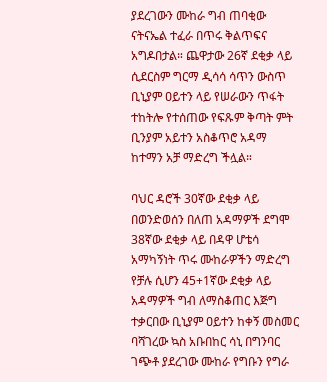ያደረገውን ሙከራ ግብ ጠባቂው ናትናኤል ተፈራ በጥሩ ቅልጥፍና አግዶበታል። ጨዋታው 26ኛ ደቂቃ ላይ ሲደርስም ግርማ ዲሳሳ ሳጥን ውስጥ ቢኒያም ዐይተን ላይ የሠራውን ጥፋት ተከትሎ የተሰጠው የፍጹም ቅጣት ምት ቢንያም አይተን አስቆጥሮ አዳማ ከተማን አቻ ማድረግ ችሏል።

ባህር ዳሮች 30ኛው ደቂቃ ላይ በወንድወሰን በለጠ አዳማዎች ደግሞ 38ኛው ደቂቃ ላይ በዳዋ ሆቴሳ አማካኝነት ጥሩ ሙከራዎችን ማድረግ የቻሉ ሲሆን 45+1ኛው ደቂቃ ላይ አዳማዎች ግብ ለማስቆጠር እጅግ ተቃርበው ቢኒያም ዐይተን ከቀኝ መስመር ባሻገረው ኳስ አቡበከር ሳኒ በግንባር ገጭቶ ያደረገው ሙከራ የግቡን የግራ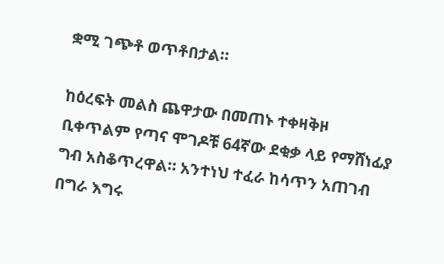ቋሚ ገጭቶ ወጥቶበታል።

ከዕረፍት መልስ ጨዋታው በመጠኑ ተቀዛቅዞ ቢቀጥልም የጣና ሞገዶቹ 64ኛው ደቂቃ ላይ የማሸነፊያ ግብ አስቆጥረዋል። አንተነህ ተፈራ ከሳጥን አጠገብ በግራ እግሩ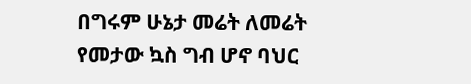በግሩም ሁኔታ መሬት ለመሬት የመታው ኳስ ግብ ሆኖ ባህር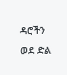ዳሮችን ወደ ድል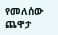የመለሰው ጨዋታ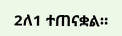2ለ1 ተጠናቋል።